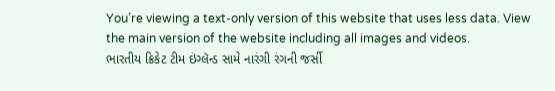You’re viewing a text-only version of this website that uses less data. View the main version of the website including all images and videos.
ભારતીય ક્રિકેટ ટીમ ઇંગ્લૅન્ડ સામે નારંગી રંગની જર્સી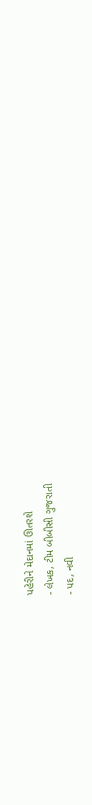પહેરીને મેદાનમાં ઊતરશે
- લેખક, ટીમ બીબીસી ગુજરાતી
- પદ, નવી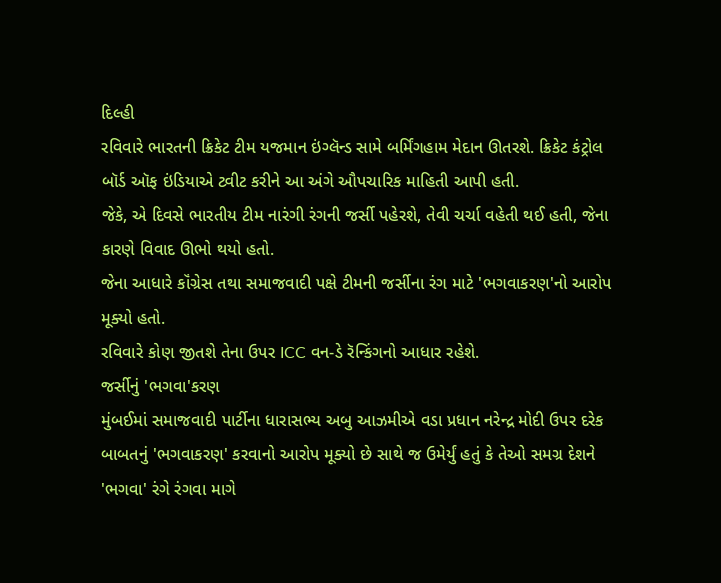દિલ્હી
રવિવારે ભારતની ક્રિકેટ ટીમ યજમાન ઇંગ્લૅન્ડ સામે બર્મિંગહામ મેદાન ઊતરશે. ક્રિકેટ કંટ્રોલ બૉર્ડ ઑફ ઇંડિયાએ ટ્વીટ કરીને આ અંગે ઔપચારિક માહિતી આપી હતી.
જેકે, એ દિવસે ભારતીય ટીમ નારંગી રંગની જર્સી પહેરશે, તેવી ચર્ચા વહેતી થઈ હતી, જેના કારણે વિવાદ ઊભો થયો હતો.
જેના આધારે કૉંગ્રેસ તથા સમાજવાદી પક્ષે ટીમની જર્સીના રંગ માટે 'ભગવાકરણ'નો આરોપ મૂક્યો હતો.
રવિવારે કોણ જીતશે તેના ઉપર ICC વન-ડે રૅન્કિંગનો આધાર રહેશે.
જર્સીનું 'ભગવા'કરણ
મુંબઈમાં સમાજવાદી પાર્ટીના ધારાસભ્ય અબુ આઝમીએ વડા પ્રધાન નરેન્દ્ર મોદી ઉપર દરેક બાબતનું 'ભગવાકરણ' કરવાનો આરોપ મૂક્યો છે સાથે જ ઉમેર્યું હતું કે તેઓ સમગ્ર દેશને 'ભગવા' રંગે રંગવા માગે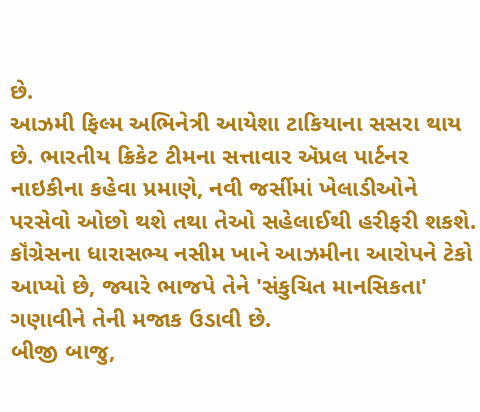છે.
આઝમી ફિલ્મ અભિનેત્રી આયેશા ટાકિયાના સસરા થાય છે. ભારતીય ક્રિકેટ ટીમના સત્તાવાર ઍપ્રલ પાર્ટનર નાઇકીના કહેવા પ્રમાણે, નવી જર્સીમાં ખેલાડીઓને પરસેવો ઓછો થશે તથા તેઓ સહેલાઈથી હરીફરી શકશે.
કૉંગ્રેસના ધારાસભ્ય નસીમ ખાને આઝમીના આરોપને ટેકો આપ્યો છે, જ્યારે ભાજપે તેને 'સંકુચિત માનસિકતા' ગણાવીને તેની મજાક ઉડાવી છે.
બીજી બાજુ,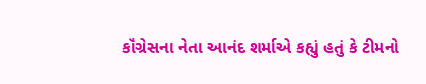કૉંગ્રેસના નેતા આનંદ શર્માએ કહ્યું હતું કે ટીમનો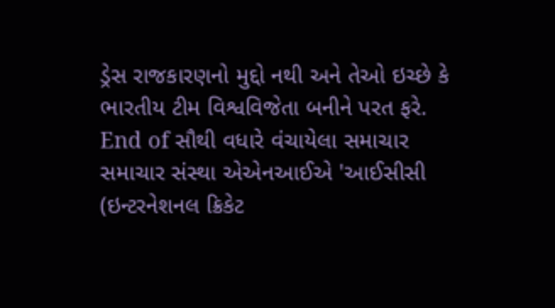ડ્રેસ રાજકારણનો મુદ્દો નથી અને તેઓ ઇચ્છે કે ભારતીય ટીમ વિશ્વવિજેતા બનીને પરત ફરે.
End of સૌથી વધારે વંચાયેલા સમાચાર
સમાચાર સંસ્થા એએનઆઈએ 'આઈસીસી (ઇન્ટરનેશનલ ક્રિકેટ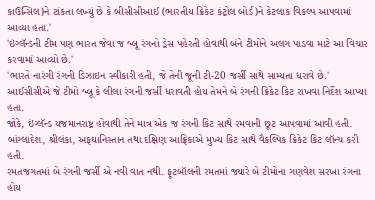કાઉન્સિલ)ને ટાંકતા લખ્યું છે કે બીસીસીઆઈ (ભારતીય ક્રિકેટ કંટ્રોલ બોર્ડ)ને કેટલાક વિકલ્પ આપવામાં આવ્યા હતા.'
'ઇંગ્લૅન્ડની ટીમ પણ ભારત જેવા જ બ્લૂ રંગનો ડ્રેસ પહેરતી હોવાથી બંને ટીમોને અલગ પાડવા માટે આ વિચાર કરવામાં આવ્યો છે.'
'ભારતે નારંગી રંગની ડિઝાઇન સ્વીકારી હતી, જે તેની જૂની ટી-20 જર્સી સાથે સામ્યતા ધરાવે છે.'
આઈસીસીએ જે ટીમો બ્લૂ કે લીલા રંગની જર્સી ધરાવતી હોય તેમને બે રંગની ક્રિકેટ કિટ રાખવા નિર્દેશ આપ્યા હતા.
જોકે, ઇંગ્લૅન્ડ યજમાનરાષ્ટ્ર હોવાથી તેને માત્ર એક જ રંગની કિટ સાથે રમવાની છૂટ આપવામાં આવી હતી.
બાંગ્લાદેશ, શ્રીલંકા, અફઘાનિસ્તાન તથા દક્ષિણ આફ્રિકાએ મુખ્ય કિટ સાથે વૈકલ્પિક ક્રિકેટ કિટ લૉન્ચ કરી હતી.
રમતજગતમાં બે રંગની જર્સી એ નવી વાત નથી. ફૂટબૉલની રમતમાં જ્યારે બે ટીમોના ગણવેશ સરખા રંગના હોય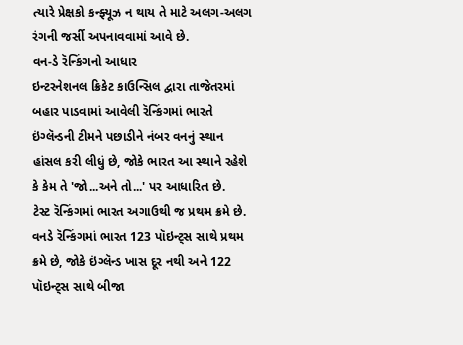ત્યારે પ્રેક્ષકો કન્ફ્યૂઝ ન થાય તે માટે અલગ-અલગ રંગની જર્સી અપનાવવામાં આવે છે.
વન-ડે રૅન્કિંગનો આધાર
ઇન્ટરનેશનલ ક્રિકેટ કાઉન્સિલ દ્વારા તાજેતરમાં બહાર પાડવામાં આવેલી રૅન્કિંગમાં ભારતે ઇંગ્લૅન્ડની ટીમને પછાડીને નંબર વનનું સ્થાન હાંસલ કરી લીધું છે, જોકે ભારત આ સ્થાને રહેશે કે કેમ તે 'જો...અને તો...' પર આધારિત છે.
ટેસ્ટ રૅન્કિંગમાં ભારત અગાઉથી જ પ્રથમ ક્રમે છે. વનડે રૅન્કિંગમાં ભારત 123 પૉઇન્ટ્સ સાથે પ્રથમ ક્રમે છે, જોકે ઇંગ્લૅન્ડ ખાસ દૂર નથી અને 122 પૉઇન્ટ્સ સાથે બીજા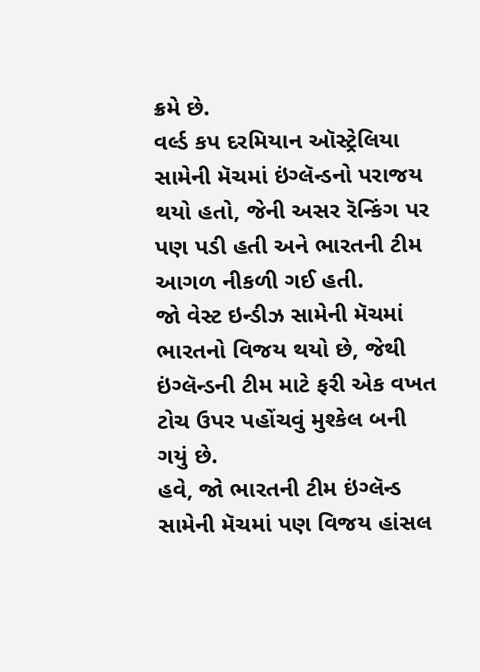ક્રમે છે.
વર્લ્ડ કપ દરમિયાન ઑસ્ટ્રેલિયા સામેની મૅચમાં ઇંગ્લૅન્ડનો પરાજય થયો હતો, જેની અસર રૅન્કિંગ પર પણ પડી હતી અને ભારતની ટીમ આગળ નીકળી ગઈ હતી.
જો વેસ્ટ ઇન્ડીઝ સામેની મૅચમાં ભારતનો વિજય થયો છે, જેથી ઇંગ્લૅન્ડની ટીમ માટે ફરી એક વખત ટોચ ઉપર પહોંચવું મુશ્કેલ બની ગયું છે.
હવે, જો ભારતની ટીમ ઇંગ્લૅન્ડ સામેની મૅચમાં પણ વિજય હાંસલ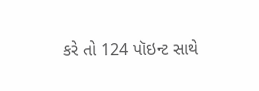કરે તો 124 પૉઇન્ટ સાથે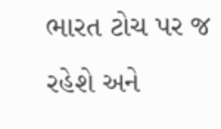ભારત ટોચ પર જ રહેશે અને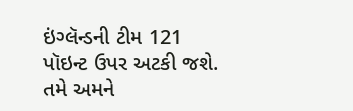ઇંગ્લૅન્ડની ટીમ 121 પૉઇન્ટ ઉપર અટકી જશે.
તમે અમને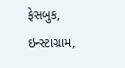ફેસબુક, ઇન્સ્ટાગ્રામ,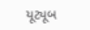યૂટ્યૂબ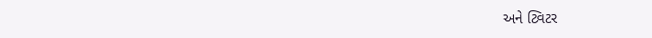અને ટ્વિટર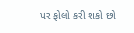પર ફોલો કરી શકો છો